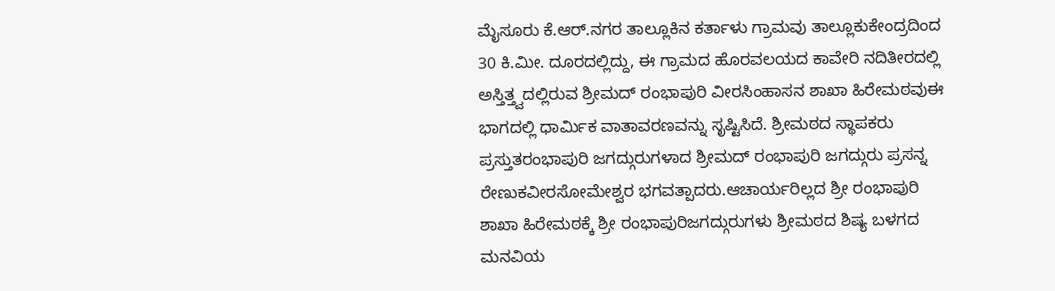ಮೈಸೂರು ಕೆ.ಆರ್.ನಗರ ತಾಲ್ಲೂಕಿನ ಕರ್ತಾಳು ಗ್ರಾಮವು ತಾಲ್ಲೂಕುಕೇಂದ್ರದಿಂದ 30 ಕಿ.ಮೀ. ದೂರದಲ್ಲಿದ್ದು, ಈ ಗ್ರಾಮದ ಹೊರವಲಯದ ಕಾವೇರಿ ನದಿತೀರದಲ್ಲಿ ಅಸ್ತಿತ್ತ್ವದಲ್ಲಿರುವ ಶ್ರೀಮದ್ ರಂಭಾಪುರಿ ವೀರಸಿಂಹಾಸನ ಶಾಖಾ ಹಿರೇಮಠವುಈ ಭಾಗದಲ್ಲಿ ಧಾರ್ಮಿಕ ವಾತಾವರಣವನ್ನು ಸೃಷ್ಟಿಸಿದೆ. ಶ್ರೀಮಠದ ಸ್ಥಾಪಕರು ಪ್ರಸ್ತುತರಂಭಾಪುರಿ ಜಗದ್ಗುರುಗಳಾದ ಶ್ರೀಮದ್ ರಂಭಾಪುರಿ ಜಗದ್ಗುರು ಪ್ರಸನ್ನ ರೇಣುಕವೀರಸೋಮೇಶ್ವರ ಭಗವತ್ಪಾದರು.ಆಚಾರ್ಯರಿಲ್ಲದ ಶ್ರೀ ರಂಭಾಪುರಿ ಶಾಖಾ ಹಿರೇಮಠಕ್ಕೆ ಶ್ರೀ ರಂಭಾಪುರಿಜಗದ್ಗುರುಗಳು ಶ್ರೀಮಠದ ಶಿಷ್ಯ ಬಳಗದ ಮನವಿಯ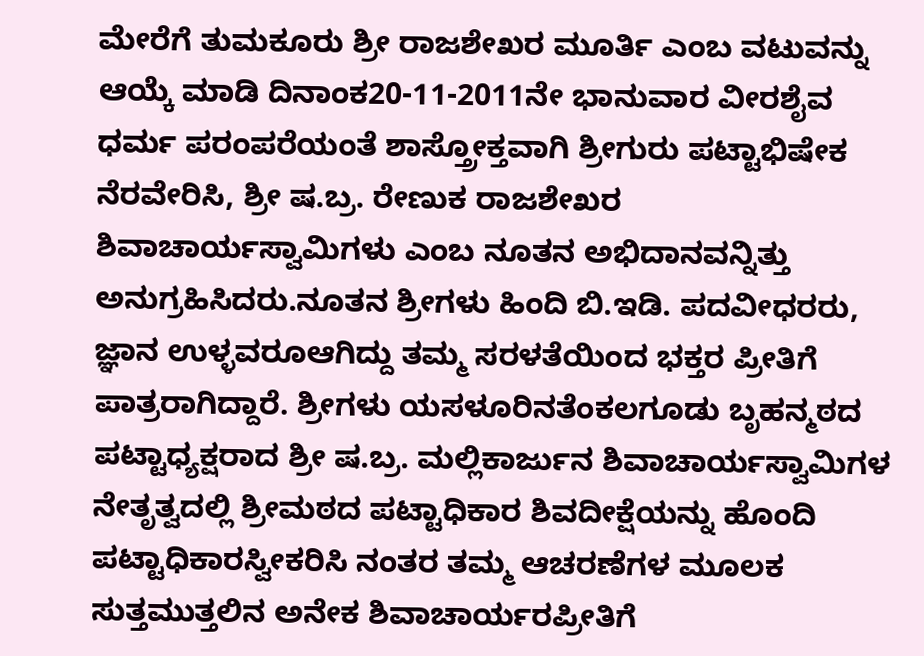ಮೇರೆಗೆ ತುಮಕೂರು ಶ್ರೀ ರಾಜಶೇಖರ ಮೂರ್ತಿ ಎಂಬ ವಟುವನ್ನು ಆಯ್ಕೆ ಮಾಡಿ ದಿನಾಂಕ20-11-2011ನೇ ಭಾನುವಾರ ವೀರಶೈವ ಧರ್ಮ ಪರಂಪರೆಯಂತೆ ಶಾಸ್ತ್ರೋಕ್ತವಾಗಿ ಶ್ರೀಗುರು ಪಟ್ಟಾಭಿಷೇಕ ನೆರವೇರಿಸಿ, ಶ್ರೀ ಷ.ಬ್ರ. ರೇಣುಕ ರಾಜಶೇಖರ ಶಿವಾಚಾರ್ಯಸ್ವಾಮಿಗಳು ಎಂಬ ನೂತನ ಅಭಿದಾನವನ್ನಿತ್ತು ಅನುಗ್ರಹಿಸಿದರು.ನೂತನ ಶ್ರೀಗಳು ಹಿಂದಿ ಬಿ.ಇಡಿ. ಪದವೀಧರರು, ಜ್ಞಾನ ಉಳ್ಳವರೂಆಗಿದ್ದು ತಮ್ಮ ಸರಳತೆಯಿಂದ ಭಕ್ತರ ಪ್ರೀತಿಗೆ ಪಾತ್ರರಾಗಿದ್ದಾರೆ. ಶ್ರೀಗಳು ಯಸಳೂರಿನತೆಂಕಲಗೂಡು ಬೃಹನ್ಮಠದ ಪಟ್ಟಾಧ್ಯಕ್ಷರಾದ ಶ್ರೀ ಷ.ಬ್ರ. ಮಲ್ಲಿಕಾರ್ಜುನ ಶಿವಾಚಾರ್ಯಸ್ವಾಮಿಗಳ ನೇತೃತ್ವದಲ್ಲಿ ಶ್ರೀಮಠದ ಪಟ್ಟಾಧಿಕಾರ ಶಿವದೀಕ್ಷೆಯನ್ನು ಹೊಂದಿ ಪಟ್ಟಾಧಿಕಾರಸ್ವೀಕರಿಸಿ ನಂತರ ತಮ್ಮ ಆಚರಣೆಗಳ ಮೂಲಕ ಸುತ್ತಮುತ್ತಲಿನ ಅನೇಕ ಶಿವಾಚಾರ್ಯರಪ್ರೀತಿಗೆ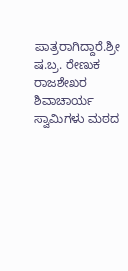ಪಾತ್ರರಾಗಿದ್ದಾರೆ.ಶ್ರೀ ಷ.ಬ್ರ. ರೇಣುಕ ರಾಜಶೇಖರ ಶಿವಾಚಾರ್ಯ ಸ್ವಾಮಿಗಳು ಮಠದ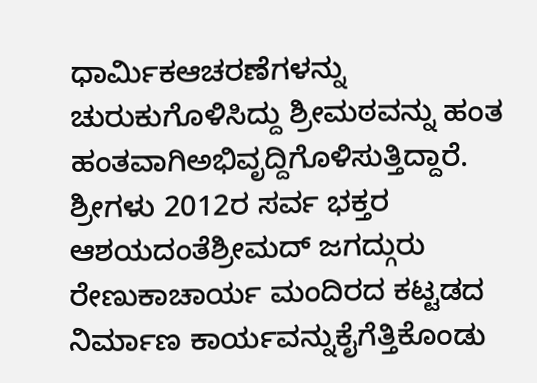ಧಾರ್ಮಿಕಆಚರಣೆಗಳನ್ನು ಚುರುಕುಗೊಳಿಸಿದ್ದು ಶ್ರೀಮಠವನ್ನು ಹಂತ ಹಂತವಾಗಿಅಭಿವೃದ್ದಿಗೊಳಿಸುತ್ತಿದ್ದಾರೆ. ಶ್ರೀಗಳು 2012ರ ಸರ್ವ ಭಕ್ತರ ಆಶಯದಂತೆಶ್ರೀಮದ್ ಜಗದ್ಗುರು ರೇಣುಕಾಚಾರ್ಯ ಮಂದಿರದ ಕಟ್ಟಡದ ನಿರ್ಮಾಣ ಕಾರ್ಯವನ್ನುಕೈಗೆತ್ತಿಕೊಂಡು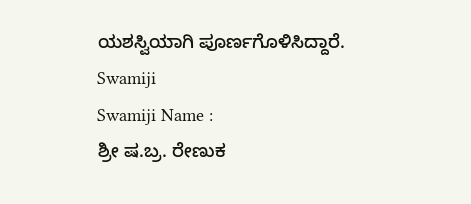ಯಶಸ್ವಿಯಾಗಿ ಪೂರ್ಣಗೊಳಿಸಿದ್ದಾರೆ.
Swamiji
Swamiji Name :
ಶ್ರೀ ಷ.ಬ್ರ. ರೇಣುಕ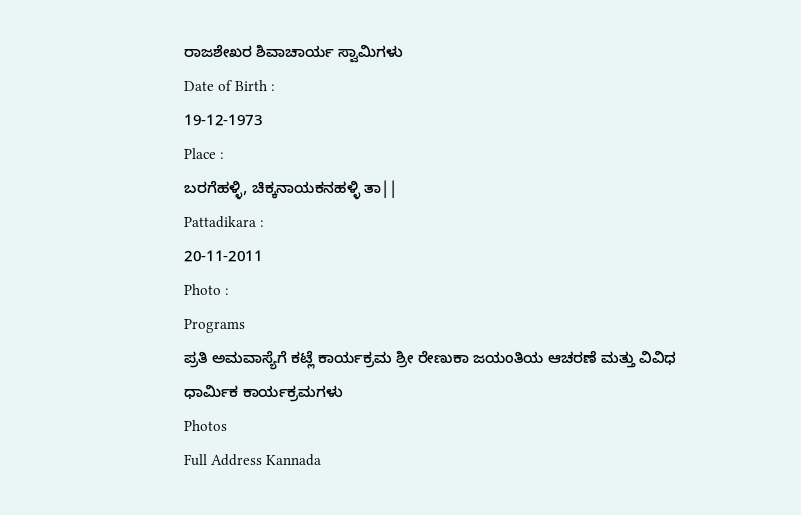ರಾಜಶೇಖರ ಶಿವಾಚಾರ್ಯ ಸ್ವಾಮಿಗಳು
Date of Birth :
19-12-1973
Place :
ಬರಗೆಹಳ್ಳಿ, ಚಿಕ್ಕನಾಯಕನಹಳ್ಳಿ ತಾ||
Pattadikara :
20-11-2011
Photo :
Programs
ಪ್ರತಿ ಅಮವಾಸ್ಯೆಗೆ ಕಟ್ಲೆ ಕಾರ್ಯಕ್ರಮ ಶ್ರೀ ರೇಣುಕಾ ಜಯಂತಿಯ ಆಚರಣೆ ಮತ್ತು ವಿವಿಧ ಧಾರ್ಮಿಕ ಕಾರ್ಯಕ್ರಮಗಳು
Photos
Full Address Kannada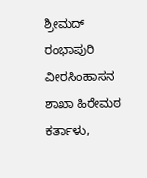ಶ್ರೀಮದ್ ರಂಭಾಪುರಿ ವೀರಸಿಂಹಾಸನ ಶಾಖಾ ಹಿರೇಮಠ
ಕರ್ತಾಳು,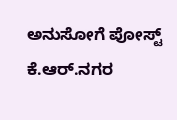ಅನುಸೋಗೆ ಪೋಸ್ಟ್
ಕೆ.ಆರ್.ನಗರ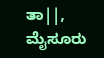ತಾ||, ಮೈಸೂರು